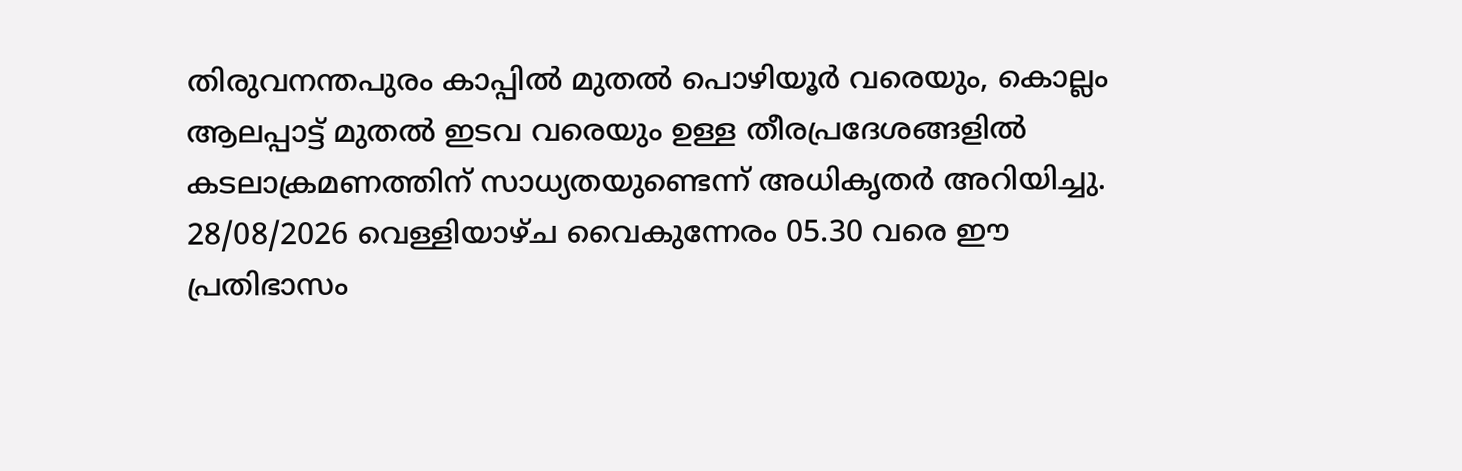തിരുവനന്തപുരം കാപ്പിൽ മുതൽ പൊഴിയൂർ വരെയും, കൊല്ലം ആലപ്പാട്ട് മുതൽ ഇടവ വരെയും ഉള്ള തീരപ്രദേശങ്ങളിൽ കടലാക്രമണത്തിന് സാധ്യതയുണ്ടെന്ന് അധികൃതർ അറിയിച്ചു. 28/08/2026 വെള്ളിയാഴ്ച വൈകുന്നേരം 05.30 വരെ ഈ പ്രതിഭാസം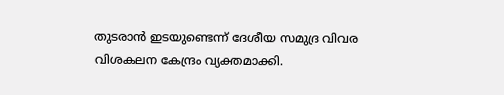തുടരാൻ ഇടയുണ്ടെന്ന് ദേശീയ സമുദ്ര വിവര വിശകലന കേന്ദ്രം വ്യക്തമാക്കി.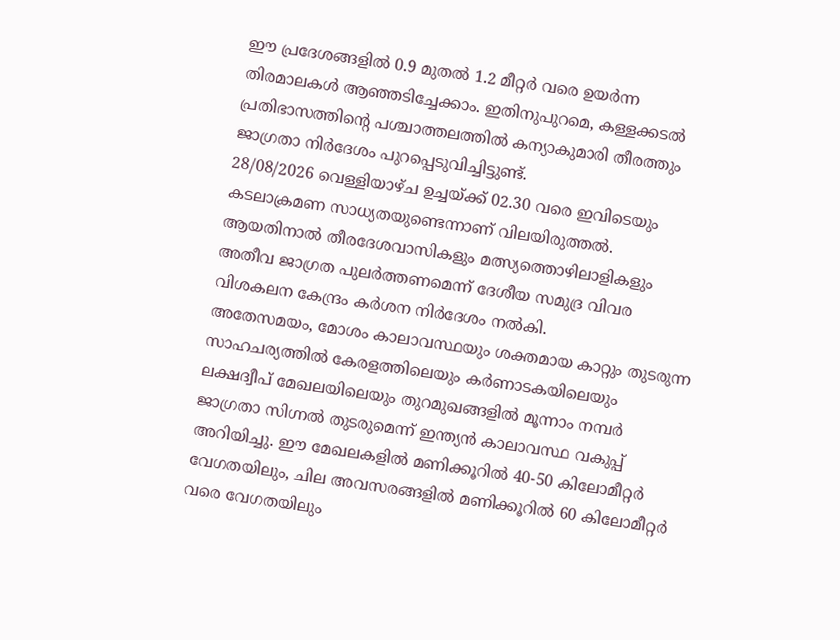ഈ പ്രദേശങ്ങളിൽ 0.9 മുതൽ 1.2 മീറ്റർ വരെ ഉയർന്ന തിരമാലകൾ ആഞ്ഞടിച്ചേക്കാം. ഇതിനുപുറമെ, കള്ളക്കടൽ പ്രതിഭാസത്തിന്റെ പശ്ചാത്തലത്തിൽ കന്യാകുമാരി തീരത്തും ജാഗ്രതാ നിർദേശം പുറപ്പെടുവിച്ചിട്ടുണ്ട്.
28/08/2026 വെള്ളിയാഴ്ച ഉച്ചയ്ക്ക് 02.30 വരെ ഇവിടെയും കടലാക്രമണ സാധ്യതയുണ്ടെന്നാണ് വിലയിരുത്തൽ. ആയതിനാൽ തീരദേശവാസികളും മത്സ്യത്തൊഴിലാളികളും അതീവ ജാഗ്രത പുലർത്തണമെന്ന് ദേശീയ സമുദ്ര വിവര വിശകലന കേന്ദ്രം കർശന നിർദേശം നൽകി.
അതേസമയം, മോശം കാലാവസ്ഥയും ശക്തമായ കാറ്റും തുടരുന്ന സാഹചര്യത്തിൽ കേരളത്തിലെയും കർണാടകയിലെയും ലക്ഷദ്വീപ് മേഖലയിലെയും തുറമുഖങ്ങളിൽ മൂന്നാം നമ്പർ ജാഗ്രതാ സിഗ്നൽ തുടരുമെന്ന് ഇന്ത്യൻ കാലാവസ്ഥ വകുപ്പ് അറിയിച്ചു. ഈ മേഖലകളിൽ മണിക്കൂറിൽ 40-50 കിലോമീറ്റർ വേഗതയിലും, ചില അവസരങ്ങളിൽ മണിക്കൂറിൽ 60 കിലോമീറ്റർ വരെ വേഗതയിലും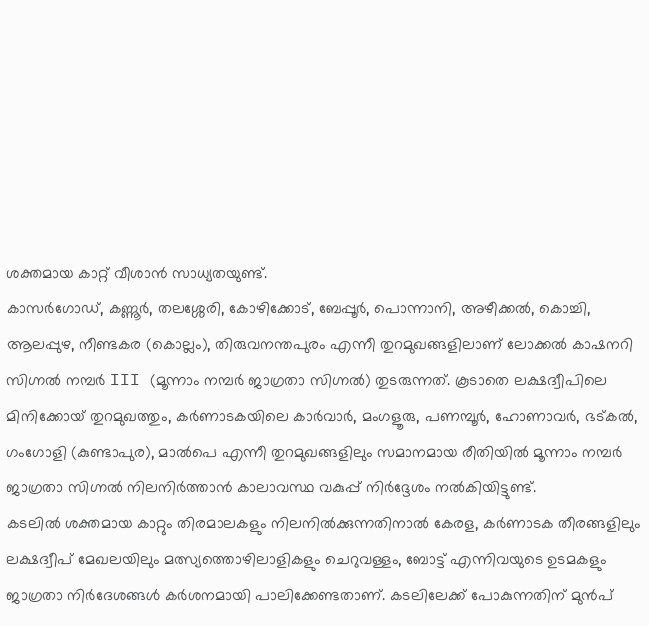ശക്തമായ കാറ്റ് വീശാൻ സാധ്യതയുണ്ട്.
കാസർഗോഡ്, കണ്ണൂർ, തലശ്ശേരി, കോഴിക്കോട്, ബേപ്പൂർ, പൊന്നാനി, അഴീക്കൽ, കൊച്ചി, ആലപ്പുഴ, നീണ്ടകര (കൊല്ലം), തിരുവനന്തപുരം എന്നീ തുറമുഖങ്ങളിലാണ് ലോക്കൽ കാഷനറി സിഗ്നൽ നമ്പർ III (മൂന്നാം നമ്പർ ജാഗ്രതാ സിഗ്നൽ) തുടരുന്നത്. കൂടാതെ ലക്ഷദ്വീപിലെ മിനിക്കോയ് തുറമുഖത്തും, കർണാടകയിലെ കാർവാർ, മംഗളൂരു, പണമ്പൂർ, ഹോണാവർ, ഭട്കൽ, ഗംഗോളി (കുണ്ടാപുര), മാൽപെ എന്നീ തുറമുഖങ്ങളിലും സമാനമായ രീതിയിൽ മൂന്നാം നമ്പർ ജാഗ്രതാ സിഗ്നൽ നിലനിർത്താൻ കാലാവസ്ഥ വകുപ്പ് നിർദ്ദേശം നൽകിയിട്ടുണ്ട്.
കടലിൽ ശക്തമായ കാറ്റും തിരമാലകളും നിലനിൽക്കുന്നതിനാൽ കേരള, കർണാടക തീരങ്ങളിലും ലക്ഷദ്വീപ് മേഖലയിലും മത്സ്യത്തൊഴിലാളികളും ചെറുവള്ളം, ബോട്ട് എന്നിവയുടെ ഉടമകളും ജാഗ്രതാ നിർദേശങ്ങൾ കർശനമായി പാലിക്കേണ്ടതാണ്. കടലിലേക്ക് പോകുന്നതിന് മുൻപ്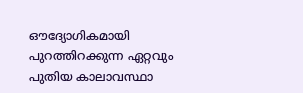ഔദ്യോഗികമായി പുറത്തിറക്കുന്ന ഏറ്റവും പുതിയ കാലാവസ്ഥാ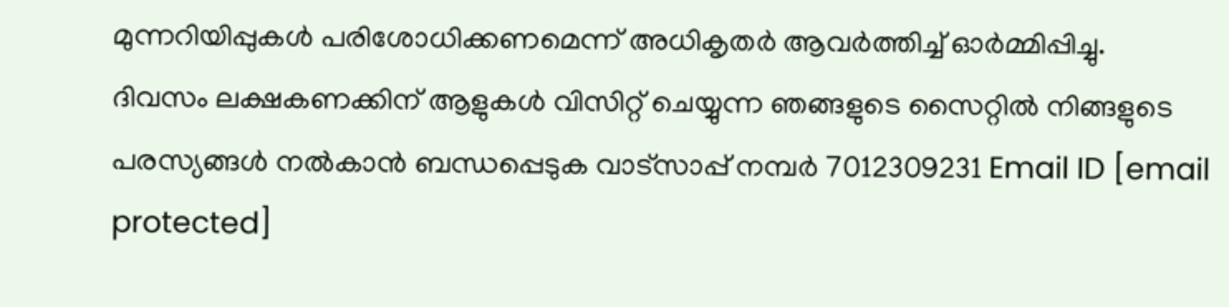മുന്നറിയിപ്പുകൾ പരിശോധിക്കണമെന്ന് അധികൃതർ ആവർത്തിച്ച് ഓർമ്മിപ്പിച്ചു.
ദിവസം ലക്ഷകണക്കിന് ആളുകൾ വിസിറ്റ് ചെയ്യുന്ന ഞങ്ങളുടെ സൈറ്റിൽ നിങ്ങളുടെ പരസ്യങ്ങൾ നൽകാൻ ബന്ധപ്പെടുക വാട്സാപ്പ് നമ്പർ 7012309231 Email ID [email protected]